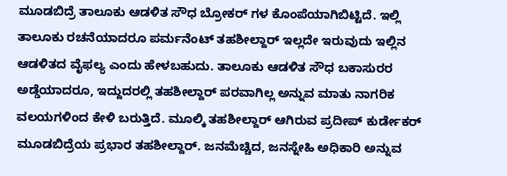ಮೂಡಬಿದ್ರೆ ತಾಲೂಕು ಆಡಳಿತ ಸೌಧ ಬ್ರೋಕರ್ ಗಳ ಕೊಂಪೆಯಾಗಿಬಿಟ್ಟಿದೆ. ಇಲ್ಲಿ ತಾಲೂಕು ರಚನೆಯಾದರೂ ಪರ್ಮನೆಂಟ್ ತಹಶೀಲ್ದಾರ್ ಇಲ್ಲದೇ ಇರುವುದು ಇಲ್ಲಿನ ಆಡಳಿತದ ವೈಫಲ್ಯ ಎಂದು ಹೇಳಬಹುದು. ತಾಲೂಕು ಆಡಳಿತ ಸೌಧ ಬಕಾಸುರರ ಅಡ್ಡೆಯಾದರೂ, ಇದ್ದುದರಲ್ಲಿ ತಹಶೀಲ್ದಾರ್ ಪರವಾಗಿಲ್ಲ ಅನ್ನುವ ಮಾತು ನಾಗರಿಕ ವಲಯಗಳಿಂದ ಕೇಳಿ ಬರುತ್ತಿದೆ. ಮೂಲ್ಕಿ ತಹಶೀಲ್ದಾರ್ ಆಗಿರುವ ಪ್ರದೀಪ್ ಕುರ್ಡೇಕರ್ ಮೂಡಬಿದ್ರೆಯ ಪ್ರಭಾರ ತಹಶೀಲ್ದಾರ್. ಜನಮೆಚ್ಚಿದ, ಜನಸ್ನೇಹಿ ಅಧಿಕಾರಿ ಅನ್ನುವ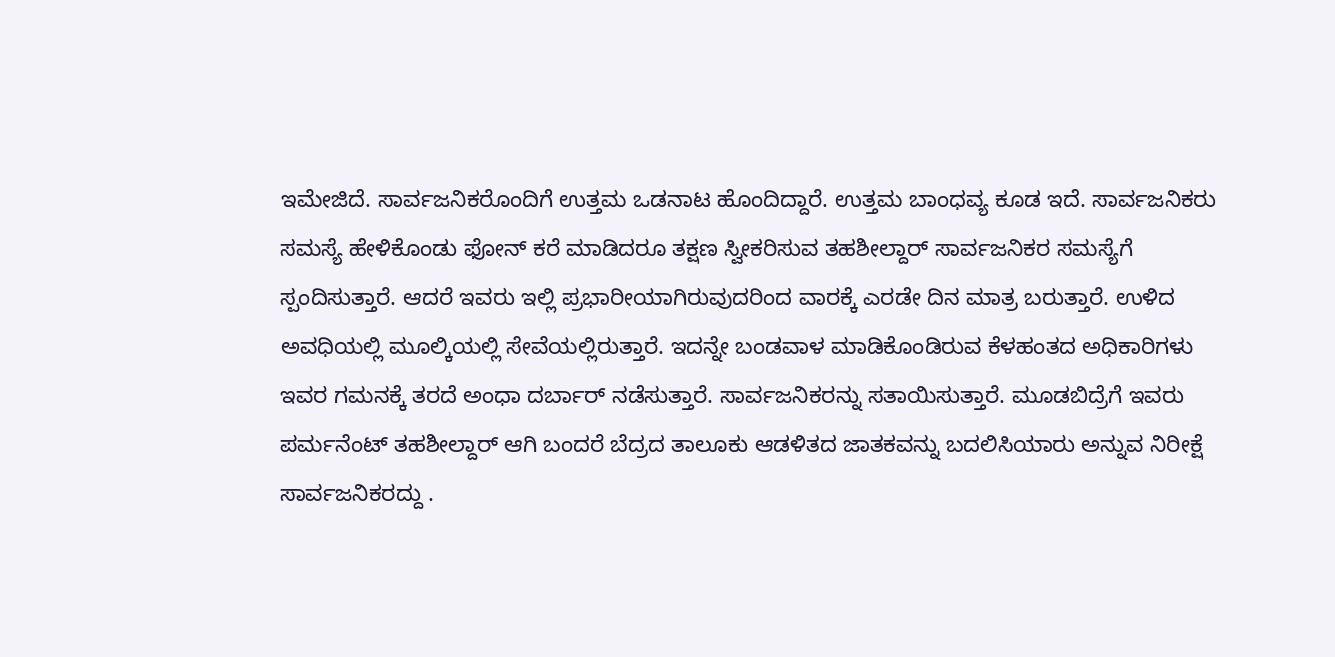ಇಮೇಜಿದೆ. ಸಾರ್ವಜನಿಕರೊಂದಿಗೆ ಉತ್ತಮ ಒಡನಾಟ ಹೊಂದಿದ್ದಾರೆ. ಉತ್ತಮ ಬಾಂಧವ್ಯ ಕೂಡ ಇದೆ. ಸಾರ್ವಜನಿಕರು ಸಮಸ್ಯೆ ಹೇಳಿಕೊಂಡು ಫೋನ್ ಕರೆ ಮಾಡಿದರೂ ತಕ್ಷಣ ಸ್ವೀಕರಿಸುವ ತಹಶೀಲ್ದಾರ್ ಸಾರ್ವಜನಿಕರ ಸಮಸ್ಯೆಗೆ ಸ್ಪಂದಿಸುತ್ತಾರೆ. ಆದರೆ ಇವರು ಇಲ್ಲಿ ಪ್ರಭಾರೀಯಾಗಿರುವುದರಿಂದ ವಾರಕ್ಕೆ ಎರಡೇ ದಿನ ಮಾತ್ರ ಬರುತ್ತಾರೆ. ಉಳಿದ ಅವಧಿಯಲ್ಲಿ ಮೂಲ್ಕಿಯಲ್ಲಿ ಸೇವೆಯಲ್ಲಿರುತ್ತಾರೆ. ಇದನ್ನೇ ಬಂಡವಾಳ ಮಾಡಿಕೊಂಡಿರುವ ಕೆಳಹಂತದ ಅಧಿಕಾರಿಗಳು ಇವರ ಗಮನಕ್ಕೆ ತರದೆ ಅಂಧಾ ದರ್ಬಾರ್ ನಡೆಸುತ್ತಾರೆ. ಸಾರ್ವಜನಿಕರನ್ನು ಸತಾಯಿಸುತ್ತಾರೆ. ಮೂಡಬಿದ್ರೆಗೆ ಇವರು ಪರ್ಮನೆಂಟ್ ತಹಶೀಲ್ದಾರ್ ಆಗಿ ಬಂದರೆ ಬೆದ್ರದ ತಾಲೂಕು ಆಡಳಿತದ ಜಾತಕವನ್ನು ಬದಲಿಸಿಯಾರು ಅನ್ನುವ ನಿರೀಕ್ಷೆ ಸಾರ್ವಜನಿಕರದ್ದು .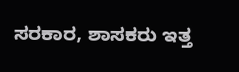ಸರಕಾರ, ಶಾಸಕರು ಇತ್ತ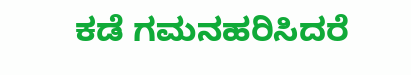ಕಡೆ ಗಮನಹರಿಸಿದರೆ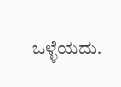ಒಳ್ಳೆಯದು.